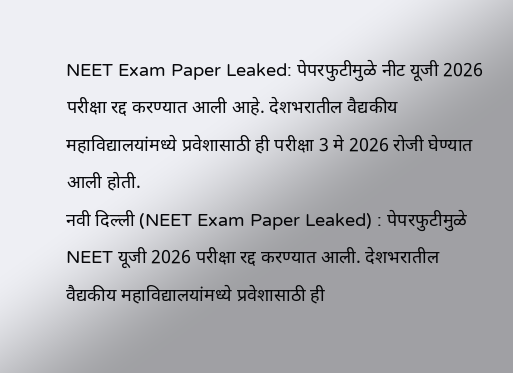NEET Exam Paper Leaked: पेपरफुटीमुळे नीट यूजी 2026 परीक्षा रद्द करण्यात आली आहे. देशभरातील वैद्यकीय महाविद्यालयांमध्ये प्रवेशासाठी ही परीक्षा 3 मे 2026 रोजी घेण्यात आली होती.
नवी दिल्ली (NEET Exam Paper Leaked) : पेपरफुटीमुळे NEET यूजी 2026 परीक्षा रद्द करण्यात आली. देशभरातील वैद्यकीय महाविद्यालयांमध्ये प्रवेशासाठी ही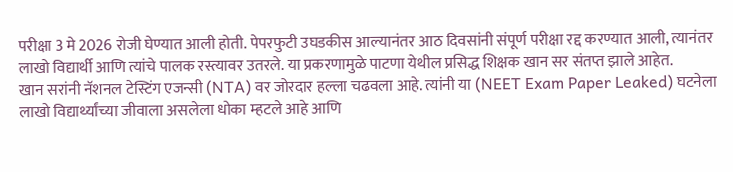परीक्षा 3 मे 2026 रोजी घेण्यात आली होती. पेपरफुटी उघडकीस आल्यानंतर आठ दिवसांनी संपूर्ण परीक्षा रद्द करण्यात आली, त्यानंतर लाखो विद्यार्थी आणि त्यांचे पालक रस्त्यावर उतरले. या प्रकरणामुळे पाटणा येथील प्रसिद्ध शिक्षक खान सर संतप्त झाले आहेत.
खान सरांनी नॅशनल टेस्टिंग एजन्सी (NTA) वर जोरदार हल्ला चढवला आहे. त्यांनी या (NEET Exam Paper Leaked) घटनेला लाखो विद्यार्थ्यांच्या जीवाला असलेला धोका म्हटले आहे आणि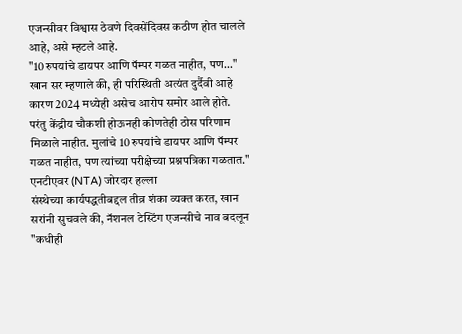एजन्सीवर विश्वास ठेवणे दिवसेंदिवस कठीण होत चालले आहे, असे म्हटले आहे.
"10 रुपयांचे डायपर आणि पॅम्पर गळत नाहीत, पण..."
खान सर म्हणाले की, ही परिस्थिती अत्यंत दुर्दैवी आहे कारण 2024 मध्येही असेच आरोप समोर आले होते. परंतु केंद्रीय चौकशी होऊनही कोणतेही ठोस परिणाम मिळाले नाहीत. मुलांचे 10 रुपयांचे डायपर आणि पॅम्पर गळत नाहीत, पण त्यांच्या परीक्षेच्या प्रश्नपत्रिका गळतात."
एनटीएवर (NTA) जोरदार हल्ला
संस्थेच्या कार्यपद्धतीबद्दल तीव्र शंका व्यक्त करत, खान सरांनी सुचवले की, नॅशनल टेस्टिंग एजन्सीचे नाव बदलून "कधीही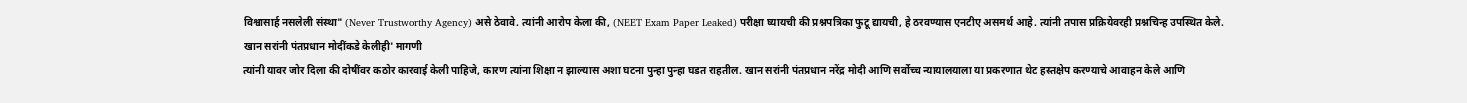विश्वासार्ह नसलेली संस्था" (Never Trustworthy Agency) असे ठेवावे. त्यांनी आरोप केला की, (NEET Exam Paper Leaked) परीक्षा घ्यायची की प्रश्नपत्रिका फुटू द्यायची, हे ठरवण्यास एनटीए असमर्थ आहे. त्यांनी तपास प्रक्रियेवरही प्रश्नचिन्ह उपस्थित केले.
खान सरांनी पंतप्रधान मोदींकडे केलीही' मागणी
त्यांनी यावर जोर दिला की दोषींवर कठोर कारवाई केली पाहिजे, कारण त्यांना शिक्षा न झाल्यास अशा घटना पुन्हा पुन्हा घडत राहतील. खान सरांनी पंतप्रधान नरेंद्र मोदी आणि सर्वोच्च न्यायालयाला या प्रकरणात थेट हस्तक्षेप करण्याचे आवाहन केले आणि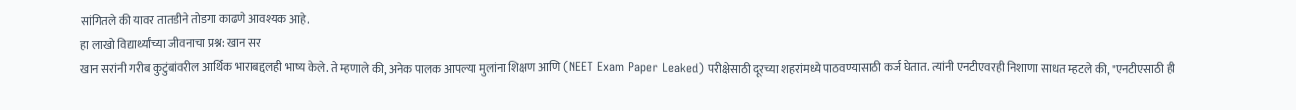सांगितले की यावर तातडीने तोडगा काढणे आवश्यक आहे.
हा लाखो विद्यार्थ्यांच्या जीवनाचा प्रश्न: खान सर
खान सरांनी गरीब कुटुंबांवरील आर्थिक भाराबद्दलही भाष्य केले. ते म्हणाले की, अनेक पालक आपल्या मुलांना शिक्षण आणि (NEET Exam Paper Leaked) परीक्षेसाठी दूरच्या शहरांमध्ये पाठवण्यासाठी कर्ज घेतात. त्यांनी एनटीएवरही निशाणा साधत म्हटले की, "एनटीएसाठी ही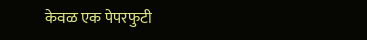केवळ एक पेपरफुटी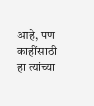आहे, पण काहींसाठी हा त्यांच्या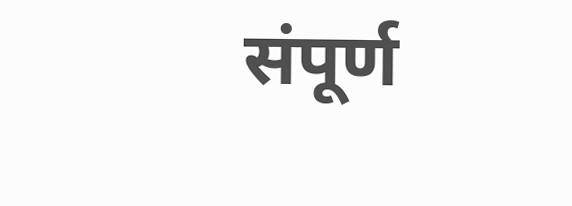संपूर्ण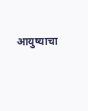आयुष्याचा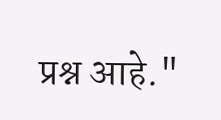प्रश्न आहे."